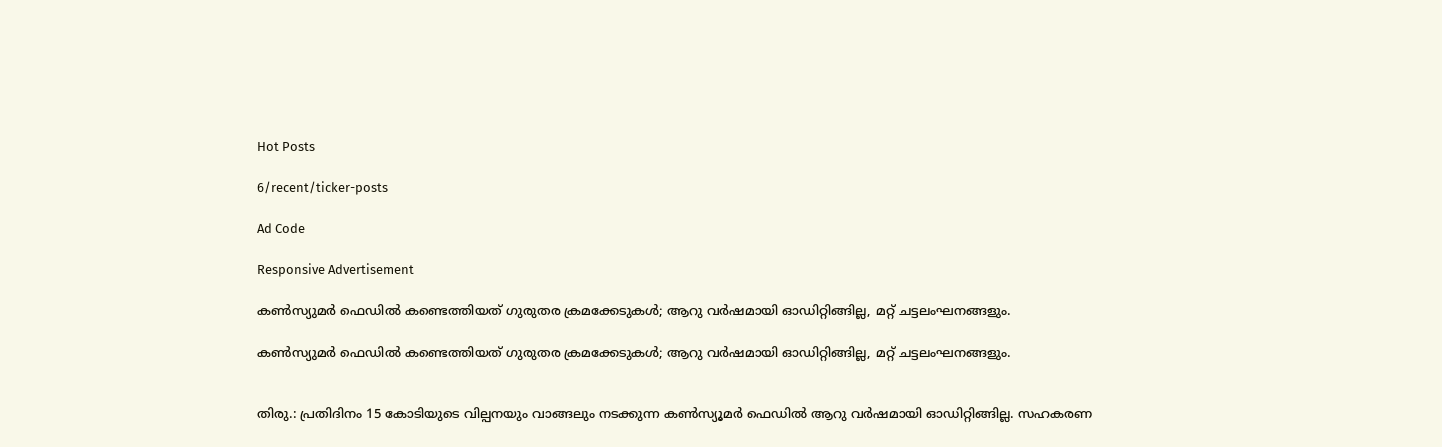Hot Posts

6/recent/ticker-posts

Ad Code

Responsive Advertisement

കൺസ്യുമർ ഫെഡിൽ കണ്ടെത്തിയത് ഗുരുതര ക്രമക്കേടുകൾ; ആറു വർഷമായി ഓഡിറ്റിങ്ങില്ല, മറ്റ് ചട്ടലംഘനങ്ങളും.

കൺസ്യുമർ ഫെഡിൽ കണ്ടെത്തിയത് ഗുരുതര ക്രമക്കേടുകൾ; ആറു വർഷമായി ഓഡിറ്റിങ്ങില്ല, മറ്റ് ചട്ടലംഘനങ്ങളും.


തിരു.: പ്രതിദിനം 15 കോടിയുടെ വില്പനയും വാങ്ങലും നടക്കുന്ന കൺസ്യൂമർ ഫെഡിൽ ആറു വർഷമായി ഓഡിറ്റിങ്ങില്ല. സഹകരണ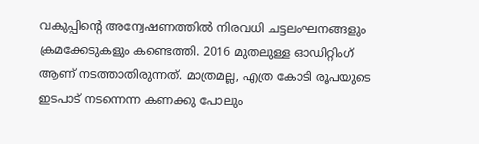വകുപ്പിന്റെ അന്വേഷണത്തിൽ നിരവധി ചട്ടലംഘനങ്ങളും ക്രമക്കേടുകളും കണ്ടെത്തി. 2016 മുതലുള്ള ഓഡിറ്റിംഗ് ആണ് നടത്താതിരുന്നത്. മാത്രമല്ല, എത്ര കോടി രൂപയുടെ ഇടപാട് നടന്നെന്ന കണക്കു പോലും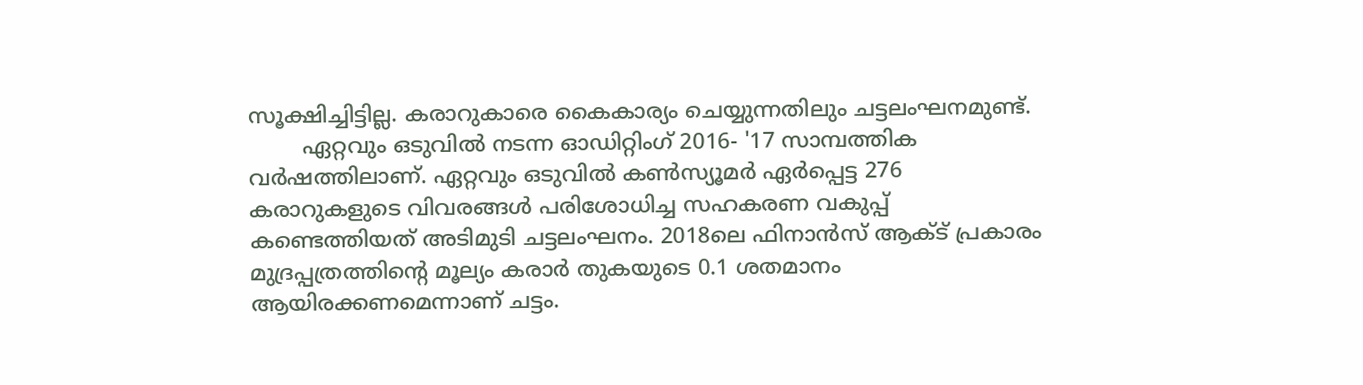സൂക്ഷിച്ചിട്ടില്ല. കരാറുകാരെ കൈകാര്യം ചെയ്യുന്നതിലും ചട്ടലംഘനമുണ്ട്.
        ഏറ്റവും ഒടുവിൽ നടന്ന ഓഡിറ്റിംഗ് 2016- '17 സാമ്പത്തിക വർഷത്തിലാണ്. ഏറ്റവും ഒടുവിൽ കൺസ്യൂമർ ഏർപ്പെട്ട 276 കരാറുകളുടെ വിവരങ്ങൾ പരിശോധിച്ച സഹകരണ വകുപ്പ് കണ്ടെത്തിയത് അടിമുടി ചട്ടലംഘനം. 2018ലെ ഫിനാൻസ് ആക്ട് പ്രകാരം മുദ്രപ്പത്രത്തിന്റെ മൂല്യം കരാർ തുകയുടെ 0.1 ശതമാനം ആയിരക്കണമെന്നാണ് ചട്ടം.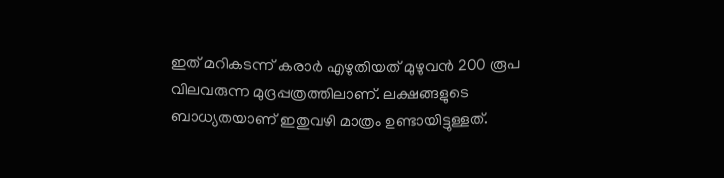ഇത് മറികടന്ന് കരാര്‍ എഴുതിയത് മുഴുവൻ 200 രൂപ വിലവരുന്ന മുദ്രപ്പത്രത്തിലാണ്. ലക്ഷങ്ങളുടെ ബാധ്യതയാണ് ഇതുവഴി മാത്രം ഉണ്ടായിട്ടുള്ളത്.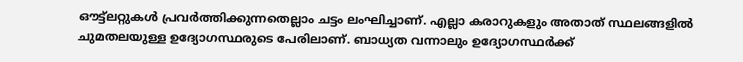ഔട്ട്ലറ്റുകൾ പ്രവര്‍ത്തിക്കുന്നതെല്ലാം ചട്ടം ലംഘിച്ചാണ്. എല്ലാ കരാറുകളും അതാത് സ്ഥലങ്ങളിൽ ചുമതലയുള്ള ഉദ്യോഗസ്ഥരുടെ പേരിലാണ്. ബാധ്യത വന്നാലും ഉദ്യോഗസ്ഥര്‍ക്ക്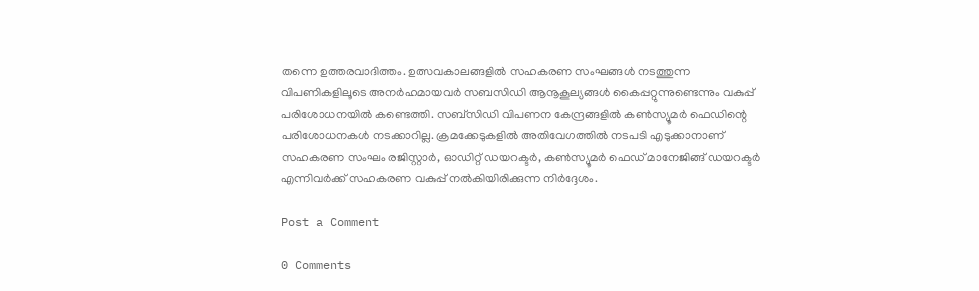തന്നെ ഉത്തരവാദിത്തം. ഉത്സവകാലങ്ങളിൽ സഹകരണ സംഘങ്ങൾ നടത്തുന്ന വിപണികളിലൂടെ അനർഹമായവർ സബസിഡി ആനൂകൂല്യങ്ങൾ കൈപ്പറ്റുന്നുണ്ടെന്നും വകുപ്പ് പരിശോധനയിൽ കണ്ടെത്തി. സബ്സിഡി വിപണന കേന്ദ്രങ്ങളിൽ കൺസ്യൂമർ ഫെഡിന്റെ പരിശോധനകൾ നടക്കാറില്ല. ക്രമക്കേടുകളിൽ അതിവേഗത്തിൽ നടപടി എടുക്കാനാണ് സഹകരണ സംഘം രജിസ്റ്റാർ, ഓഡിറ്റ് ഡയറക്ടർ, കൺസ്യൂമർ ഫെഡ് മാനേജിങ്ങ് ഡയറക്ടർ എന്നിവർക്ക് സഹകരണ വകുപ്പ് നൽകിയിരിക്കുന്ന നിർദ്ദേശം.

Post a Comment

0 Comments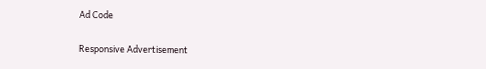Ad Code

Responsive Advertisement